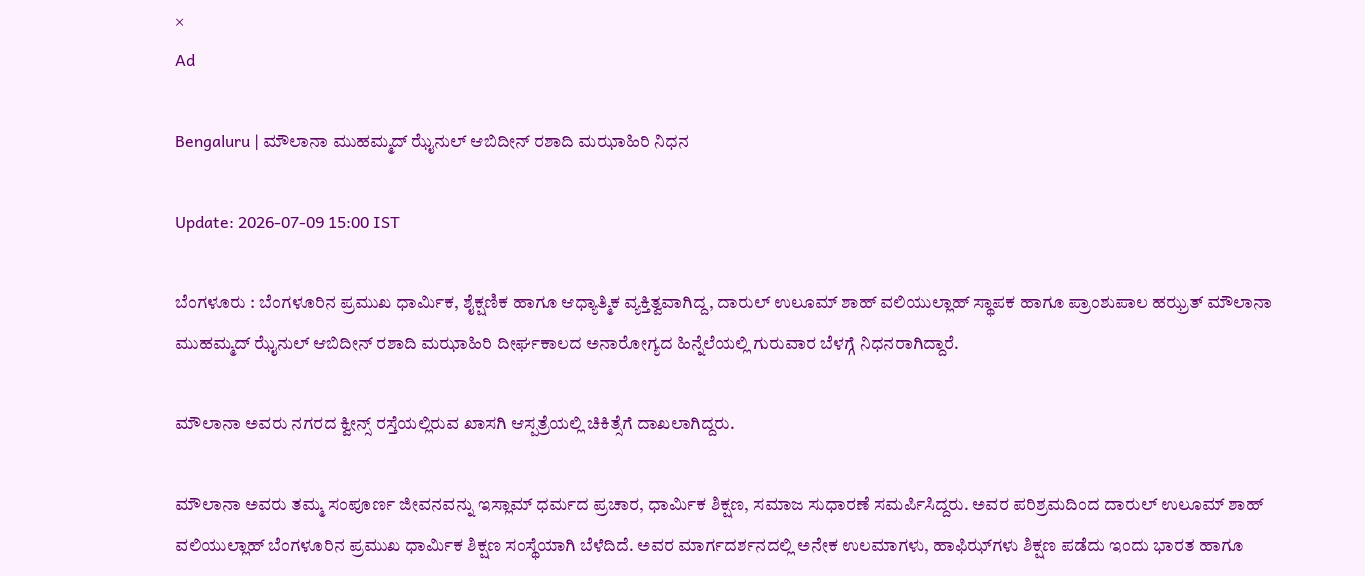×
Ad

Bengaluru | ಮೌಲಾನಾ ಮುಹಮ್ಮದ್ ಝೈನುಲ್ ಆಬಿದೀನ್ ರಶಾದಿ ಮಝಾಹಿರಿ ನಿಧನ

Update: 2026-07-09 15:00 IST

ಬೆಂಗಳೂರು : ಬೆಂಗಳೂರಿನ ಪ್ರಮುಖ ಧಾರ್ಮಿಕ, ಶೈಕ್ಷಣಿಕ ಹಾಗೂ ಆಧ್ಯಾತ್ಮಿಕ ವ್ಯಕ್ತಿತ್ವವಾಗಿದ್ದ, ದಾರುಲ್ ಉಲೂಮ್ ಶಾಹ್ ವಲಿಯುಲ್ಲಾಹ್ ಸ್ಥಾಪಕ ಹಾಗೂ ಪ್ರಾಂಶುಪಾಲ ಹಝ್ರತ್ ಮೌಲಾನಾ ಮುಹಮ್ಮದ್ ಝೈನುಲ್ ಆಬಿದೀನ್ ರಶಾದಿ ಮಝಾಹಿರಿ ದೀರ್ಘಕಾಲದ ಅನಾರೋಗ್ಯದ ಹಿನ್ನೆಲೆಯಲ್ಲಿ ಗುರುವಾರ ಬೆಳಗ್ಗೆ ನಿಧನರಾಗಿದ್ದಾರೆ.

ಮೌಲಾನಾ ಅವರು ನಗರದ ಕ್ವೀನ್ಸ್ ರಸ್ತೆಯಲ್ಲಿರುವ ಖಾಸಗಿ ಆಸ್ಪತ್ರೆಯಲ್ಲಿ ಚಿಕಿತ್ಸೆಗೆ ದಾಖಲಾಗಿದ್ದರು.

ಮೌಲಾನಾ ಅವರು ತಮ್ಮ ಸಂಪೂರ್ಣ ಜೀವನವನ್ನು ಇಸ್ಲಾಮ್ ಧರ್ಮದ ಪ್ರಚಾರ, ಧಾರ್ಮಿಕ ಶಿಕ್ಷಣ, ಸಮಾಜ ಸುಧಾರಣೆ ಸಮರ್ಪಿಸಿದ್ದರು. ಅವರ ಪರಿಶ್ರಮದಿಂದ ದಾರುಲ್ ಉಲೂಮ್ ಶಾಹ್ ವಲಿಯುಲ್ಲಾಹ್ ಬೆಂಗಳೂರಿನ ಪ್ರಮುಖ ಧಾರ್ಮಿಕ ಶಿಕ್ಷಣ ಸಂಸ್ಥೆಯಾಗಿ ಬೆಳೆದಿದೆ. ಅವರ ಮಾರ್ಗದರ್ಶನದಲ್ಲಿ ಅನೇಕ ಉಲಮಾಗಳು, ಹಾಫಿಝ್‌ಗಳು ಶಿಕ್ಷಣ ಪಡೆದು ಇಂದು ಭಾರತ ಹಾಗೂ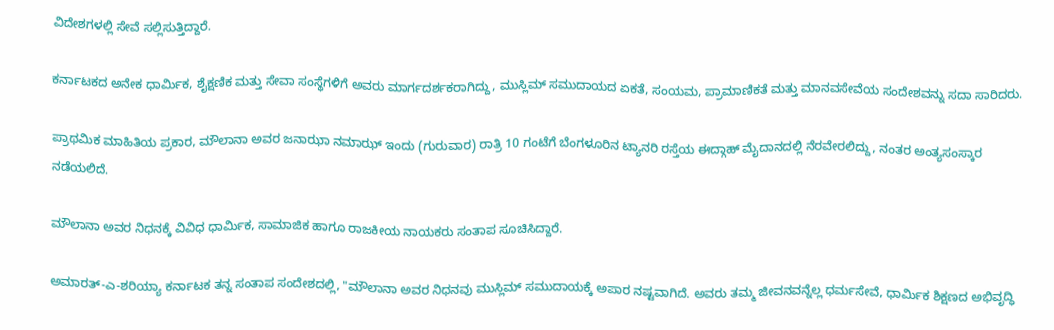ವಿದೇಶಗಳಲ್ಲಿ ಸೇವೆ ಸಲ್ಲಿಸುತ್ತಿದ್ದಾರೆ.

ಕರ್ನಾಟಕದ ಅನೇಕ ಧಾರ್ಮಿಕ, ಶೈಕ್ಷಣಿಕ ಮತ್ತು ಸೇವಾ ಸಂಸ್ಥೆಗಳಿಗೆ ಅವರು ಮಾರ್ಗದರ್ಶಕರಾಗಿದ್ದು, ಮುಸ್ಲಿಮ್ ಸಮುದಾಯದ ಏಕತೆ, ಸಂಯಮ, ಪ್ರಾಮಾಣಿಕತೆ ಮತ್ತು ಮಾನವಸೇವೆಯ ಸಂದೇಶವನ್ನು ಸದಾ ಸಾರಿದರು.

ಪ್ರಾಥಮಿಕ ಮಾಹಿತಿಯ ಪ್ರಕಾರ, ಮೌಲಾನಾ ಅವರ ಜನಾಝಾ ನಮಾಝ್ ಇಂದು (ಗುರುವಾರ) ರಾತ್ರಿ 10 ಗಂಟೆಗೆ ಬೆಂಗಳೂರಿನ ಟ್ಯಾನರಿ ರಸ್ತೆಯ ಈದ್ಗಾಹ್ ಮೈದಾನದಲ್ಲಿ ನೆರವೇರಲಿದ್ದು, ನಂತರ ಅಂತ್ಯಸಂಸ್ಕಾರ ನಡೆಯಲಿದೆ.

ಮೌಲಾನಾ ಅವರ ನಿಧನಕ್ಕೆ ವಿವಿಧ ಧಾರ್ಮಿಕ, ಸಾಮಾಜಿಕ ಹಾಗೂ ರಾಜಕೀಯ ನಾಯಕರು ಸಂತಾಪ ಸೂಚಿಸಿದ್ದಾರೆ.

ಅಮಾರತ್-ಎ-ಶರಿಯ್ಯಾ ಕರ್ನಾಟಕ ತನ್ನ ಸಂತಾಪ ಸಂದೇಶದಲ್ಲಿ, "ಮೌಲಾನಾ ಅವರ ನಿಧನವು ಮುಸ್ಲಿಮ್ ಸಮುದಾಯಕ್ಕೆ ಅಪಾರ ನಷ್ಟವಾಗಿದೆ. ಅವರು ತಮ್ಮ ಜೀವನವನ್ನೆಲ್ಲ ಧರ್ಮಸೇವೆ, ಧಾರ್ಮಿಕ ಶಿಕ್ಷಣದ ಅಭಿವೃದ್ಧಿ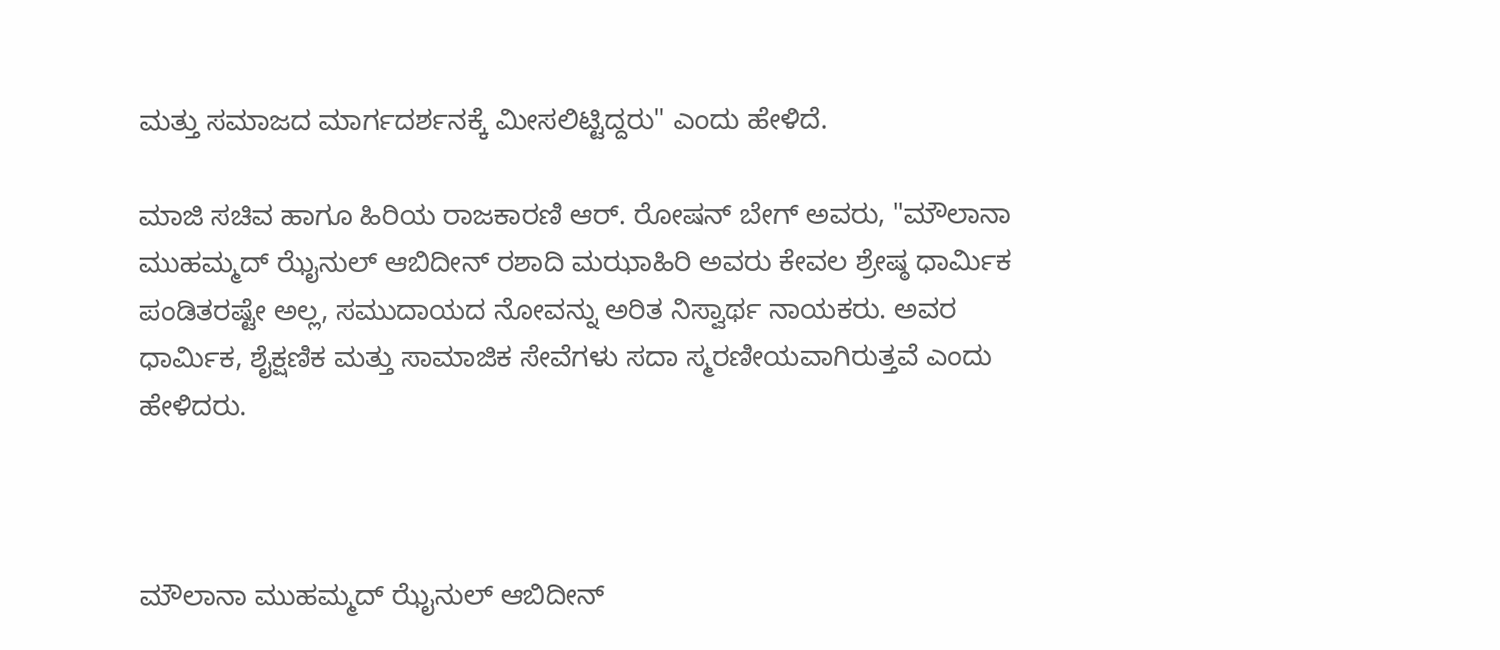ಮತ್ತು ಸಮಾಜದ ಮಾರ್ಗದರ್ಶನಕ್ಕೆ ಮೀಸಲಿಟ್ಟಿದ್ದರು" ಎಂದು ಹೇಳಿದೆ.

ಮಾಜಿ ಸಚಿವ ಹಾಗೂ ಹಿರಿಯ ರಾಜಕಾರಣಿ ಆರ್. ರೋಷನ್ ಬೇಗ್ ಅವರು, "ಮೌಲಾನಾ ಮುಹಮ್ಮದ್ ಝೈನುಲ್ ಆಬಿದೀನ್ ರಶಾದಿ ಮಝಾಹಿರಿ ಅವರು ಕೇವಲ ಶ್ರೇಷ್ಠ ಧಾರ್ಮಿಕ ಪಂಡಿತರಷ್ಟೇ ಅಲ್ಲ, ಸಮುದಾಯದ ನೋವನ್ನು ಅರಿತ ನಿಸ್ವಾರ್ಥ ನಾಯಕರು. ಅವರ ಧಾರ್ಮಿಕ, ಶೈಕ್ಷಣಿಕ ಮತ್ತು ಸಾಮಾಜಿಕ ಸೇವೆಗಳು ಸದಾ ಸ್ಮರಣೀಯವಾಗಿರುತ್ತವೆ ಎಂದು ಹೇಳಿದರು.



ಮೌಲಾನಾ ಮುಹಮ್ಮದ್ ಝೈನುಲ್ ಆಬಿದೀನ್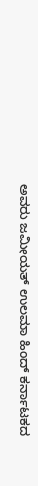ಅವರು ಜಮೀಯತ್ ಉಲಮಾ ಹಿಂದ್ ಕರ್ನಾಟಕದ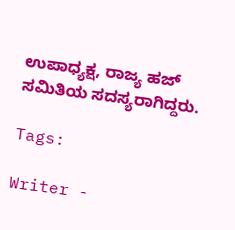ಉಪಾಧ್ಯಕ್ಷ, ರಾಜ್ಯ ಹಜ್ ಸಮಿತಿಯ ಸದಸ್ಯರಾಗಿದ್ದರು.

Tags:

Writer -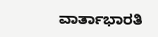ವಾರ್ತಾಭಾರತಿ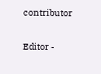contributor

Editor -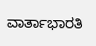ವಾರ್ತಾಭಾರತಿ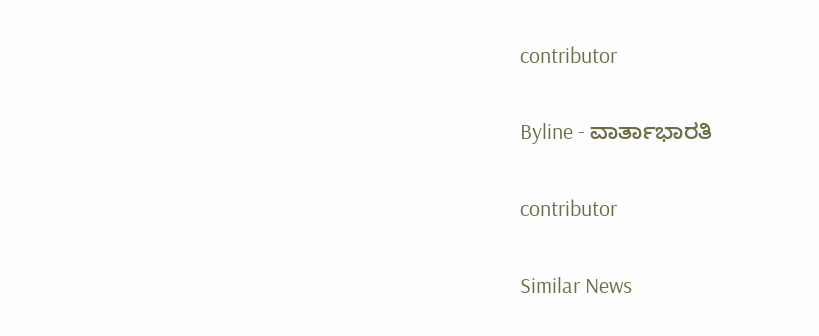contributor

Byline - ವಾರ್ತಾಭಾರತಿ

contributor

Similar News